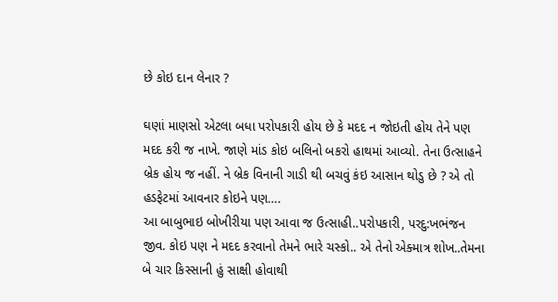છે કોઇ દાન લેનાર ?

ઘણાં માણસો એટલા બધા પરોપકારી હોય છે કે મદદ ન જોઇતી હોય તેને પણ મદદ કરી જ નાખે. જાણે માંડ કોઇ બલિનો બકરો હાથમાં આવ્યો. તેના ઉત્સાહને બ્રેક હોય જ નહીં. ને બ્રેક વિનાની ગાડી થી બચવું કંઇ આસાન થોડુ છે ? એ તો હડફેટમાં આવનાર કોઇને પણ….
આ બાબુભાઇ બોખીરીયા પણ આવા જ ઉત્સાહી..પરોપકારી, પરદુ:ખભંજન જીવ. કોઇ પણ ને મદદ કરવાનો તેમને ભારે ચસ્કો.. એ તેનો એક્માત્ર શોખ..તેમના બે ચાર કિસ્સાની હું સાક્ષી હોવાથી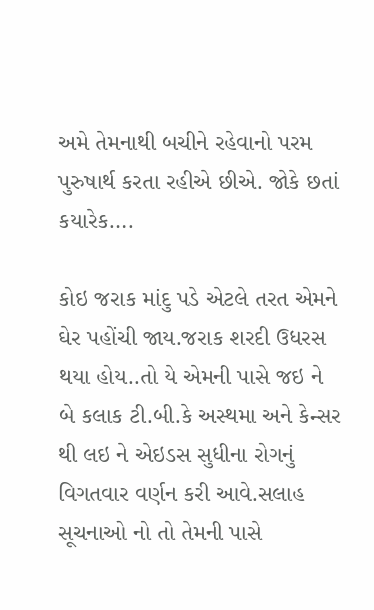અમે તેમનાથી બચીને રહેવાનો પરમ પુરુષાર્થ કરતા રહીએ છીએ. જોકે છતાં કયારેક….

કોઇ જરાક માંદુ પડે એટલે તરત એમને ઘેર પહોંચી જાય.જરાક શરદી ઉધરસ થયા હોય..તો યે એમની પાસે જઇ ને બે કલાક ટી.બી.કે અસ્થમા અને કેન્સર થી લઇ ને એઇડસ સુધીના રોગનું વિગતવાર વર્ણન કરી આવે.સલાહ સૂચનાઓ નો તો તેમની પાસે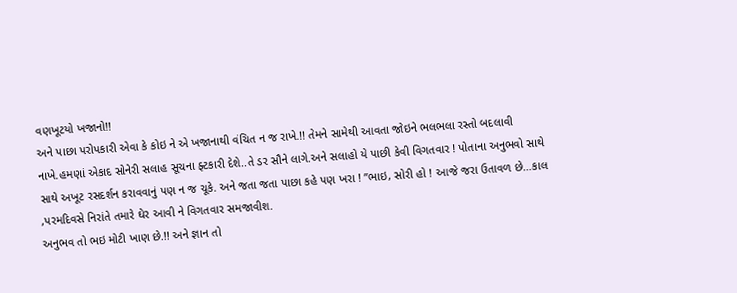વણખૂટયો ખજાનો!!
અને પાછા પરોપકારી એવા કે કોઇ ને એ ખજાનાથી વંચિત ન જ રાખે.!! તેમને સામેથી આવતા જોઇને ભલભલા રસ્તો બદલાવી નાખે.હમણાં એકાદ સોનેરી સલાહ સૂચના ફ્ટકારી દેશે..તે ડર સૌને લાગે.અને સલાહો યે પાછી કેવી વિગતવાર ! પોતાના અનુભવો સાથે સાથે અખૂટ રસદર્શન કરાવવાનું પણ ન જ ચૂકે. અને જતા જતા પાછા કહે પણ ખરા ! ”ભાઇ, સોરી હો ! આજે જરા ઉતાવળ છે…કાલ ,પરમદિવસે નિરાંતે તમારે ઘેર આવી ને વિગતવાર સમજાવીશ.
અનુભવ તો ભઇ મોટી ખાણ છે.!! અને જ્ઞાન તો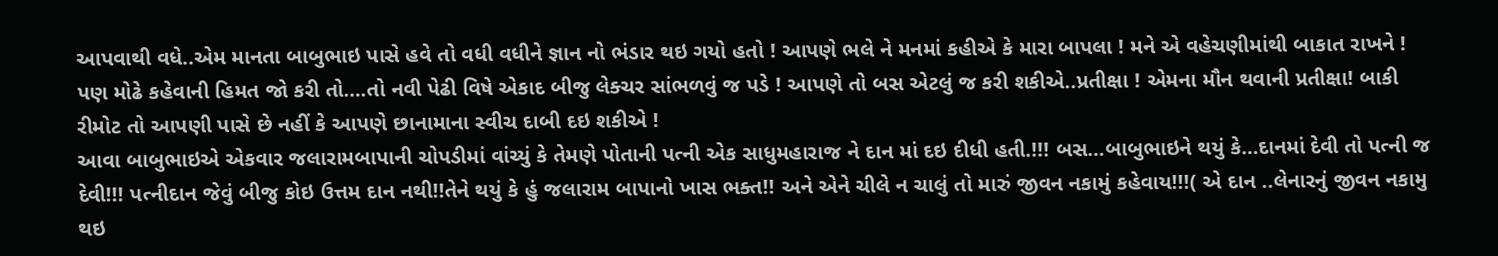આપવાથી વધે..એમ માનતા બાબુભાઇ પાસે હવે તો વધી વધીને જ્ઞાન નો ભંડાર થઇ ગયો હતો ! આપણે ભલે ને મનમાં કહીએ કે મારા બાપલા ! મને એ વહેચણીમાંથી બાકાત રાખને ! પણ મોઢે કહેવાની હિમત જો કરી તો….તો નવી પેઢી વિષે એકાદ બીજુ લેક્ચર સાંભળવું જ પડે ! આપણે તો બસ એટલું જ કરી શકીએ..પ્રતીક્ષા ! એમના મૌન થવાની પ્રતીક્ષા! બાકી રીમોટ તો આપણી પાસે છે નહીં કે આપણે છાનામાના સ્વીચ દાબી દઇ શકીએ !
આવા બાબુભાઇએ એકવાર જલારામબાપાની ચોપડીમાં વાંચ્યું કે તેમણે પોતાની પત્ની એક સાધુમહારાજ ને દાન માં દઇ દીધી હતી.!!! બસ…બાબુભાઇને થયું કે…દાનમાં દેવી તો પત્ની જ દેવી!!! પત્નીદાન જેવું બીજુ કોઇ ઉત્તમ દાન નથી!!તેને થયું કે હું જલારામ બાપાનો ખાસ ભક્ત!! અને એને ચીલે ન ચાલું તો મારું જીવન નકામું કહેવાય!!!( એ દાન ..લેનારનું જીવન નકામુ થઇ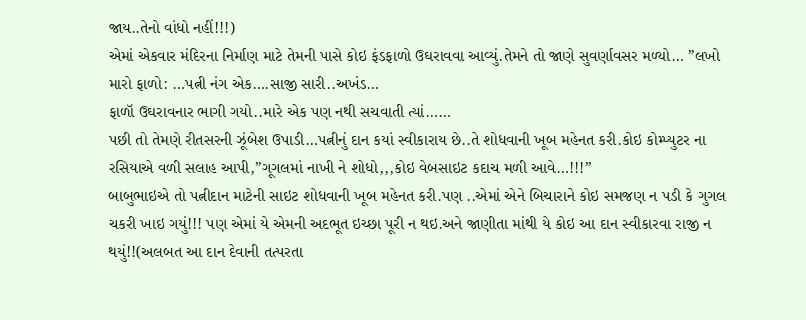જાય..તેનો વાંધો નહીં!!!)
એમાં એકવાર મંદિરના નિર્માણ માટે તેમની પાસે કોઇ ફંડફાળો ઉઘરાવવા આવ્યું.તેમને તો જાણે સુવર્ણાવસર મળ્યો… ”લખો મારો ફાળો: …પત્ની નંગ એક….સાજી સારી..અખંડ…
ફાળૉ ઉઘરાવનાર ભાગી ગયો..મારે એક પણ નથી સચવાતી ત્યાં……
પછી તો તેમણે રીતસરની ઝૂંબેશ ઉપાડી…પત્નીનું દાન કયાં સ્વીકારાય છે..તે શોધવાની ખૂબ મહેનત કરી.કોઇ કોમ્પ્યુટર ના રસિયાએ વળી સલાહ આપી,”ગૂગલમાં નાખી ને શોધો,,,કોઇ વેબસાઇટ કદાચ મળી આવે…!!!”
બાબુભાઇએ તો પત્નીદાન માટેની સાઇટ શોધવાની ખૂબ મહેનત કરી.પણ ..એમાં એને બિચારાને કોઇ સમજણ ન પડી કે ગુગલ ચકરી ખાઇ ગયું!!! પણ એમાં યે એમની અદભૂત ઇચ્છા પૂરી ન થઇ.અને જાણીતા માંથી યે કોઇ આ દાન સ્વીકારવા રાજી ન થયું!!(અલબત આ દાન દેવાની તત્પરતા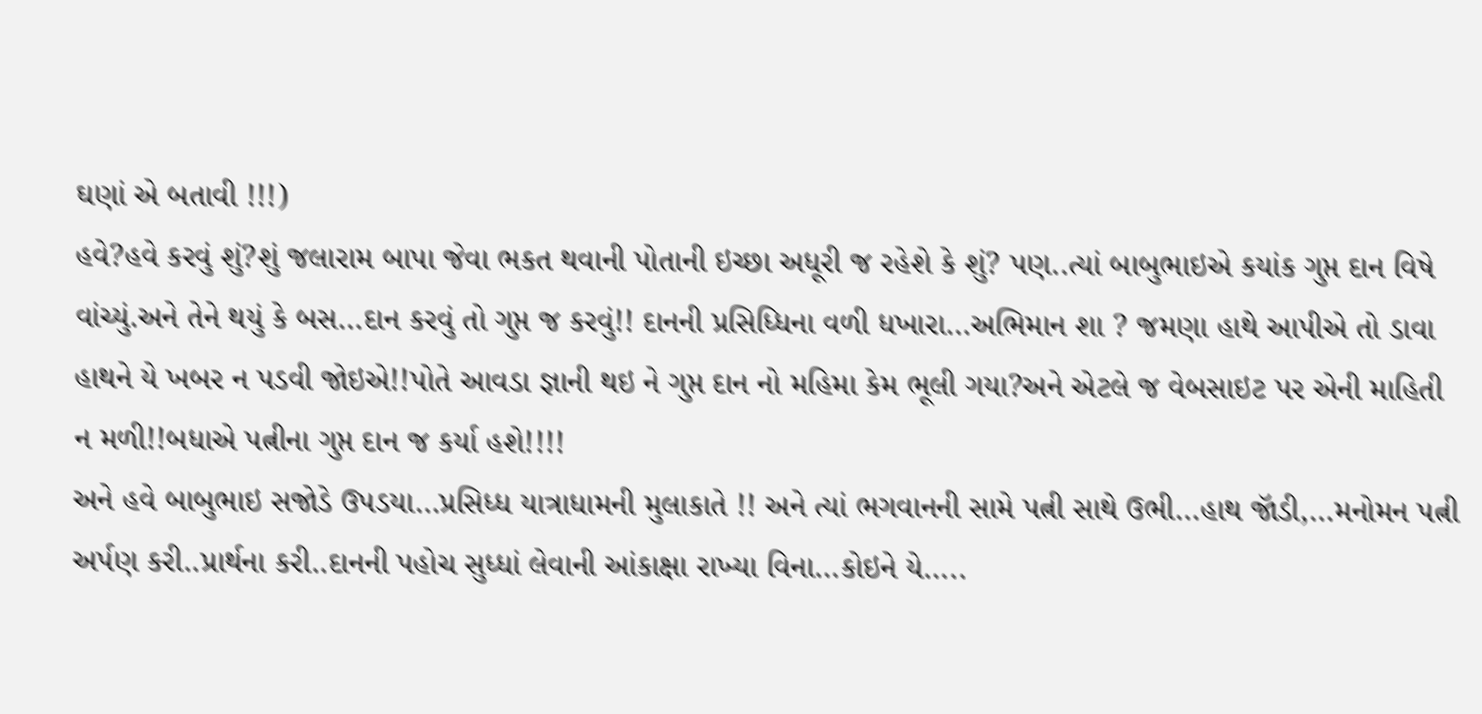ઘણાં એ બતાવી !!!)
હવે?હવે કરવું શું?શું જલારામ બાપા જેવા ભકત થવાની પોતાની ઇચ્છા અધૂરી જ રહેશે કે શું? પણ..ત્યાં બાબુભાઇએ કયાંક ગુપ્ત દાન વિષે વાંચ્યું.અને તેને થયું કે બસ…દાન કરવું તો ગુપ્ત જ કરવું!! દાનની પ્રસિધ્ધિના વળી ધખારા…અભિમાન શા ? જમણા હાથે આપીએ તો ડાવા હાથને યે ખબર ન પડવી જોઇએ!!પોતે આવડા જ્ઞાની થઇ ને ગુપ્ત દાન નો મહિમા કેમ ભૂલી ગયા?અને એટલે જ વેબસાઇટ પર એની માહિતી ન મળી!!બધાએ પત્નીના ગુપ્ત દાન જ કર્યા હશે!!!!
અને હવે બાબુભાઇ સજોડે ઉપડયા…પ્રસિધ્ધ યાત્રાધામની મુલાકાતે !! અને ત્યાં ભગવાનની સામે પત્ની સાથે ઉભી…હાથ જૉડી,…મનોમન પત્ની અર્પણ કરી..પ્રાર્થના કરી..દાનની પહોચ સુધ્ધાં લેવાની આંકાક્ષા રાખ્યા વિના…કોઇને યે…..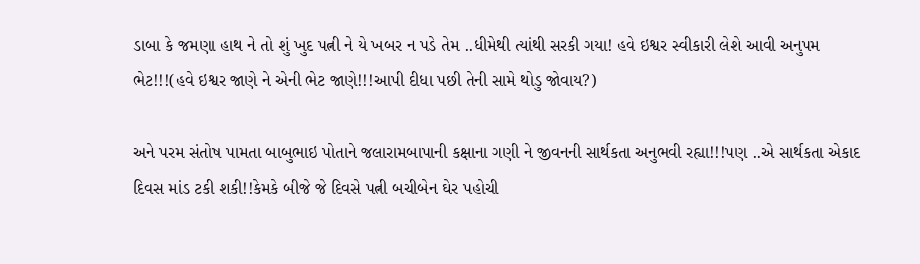ડાબા કે જમણા હાથ ને તો શું ખુદ પત્ની ને યે ખબર ન પડે તેમ ..ધીમેથી ત્યાંથી સરકી ગયા! હવે ઇશ્વર સ્વીકારી લેશે આવી અનુપમ ભેટ!!!(હવે ઇશ્વર જાણે ને એની ભેટ જાણે!!!આપી દીધા પછી તેની સામે થોડુ જોવાય?)

અને પરમ સંતોષ પામતા બાબુભાઇ પોતાને જલારામબાપાની કક્ષાના ગણી ને જીવનની સાર્થકતા અનુભવી રહ્યા!!!પણ ..એ સાર્થકતા એકાદ દિવસ માંડ ટકી શકી!!કેમકે બીજે જે દિવસે પત્ની બચીબેન ઘેર પહોચી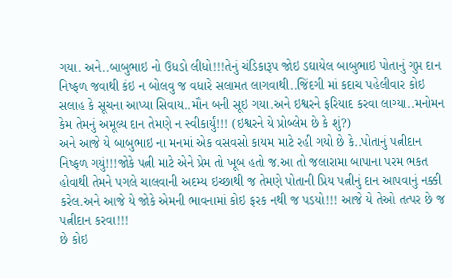ગયા. અને..બાબુભાઇ નો ઉધડો લીધો!!!તેનું ચંડિકારૂપ જોઇ ડઘાયેલ બાબુભાઇ પોતાનું ગુપ્ત દાન નિષ્ફળ જવાથી કંઇ ન બોલવુ જ વધારે સલામત લાગવાથી..જિંદગી માં કદાચ પહેલીવાર કોઇ સલાહ કે સૂચના આપ્યા સિવાય..મૌન બની સૂઇ ગયા.અને ઇશ્વરને ફરિયાદ કરવા લાગ્યા..મનોમન કેમ તેમનું અમૂલ્ય દાન તેમણે ન સ્વીકાર્યું!!! (ઇશ્વરને યે પ્રોબ્લેમ છે કે શું?)
અને આજે યે બાબુભાઇ ના મનમાં એક વસવસો કાયમ માટે રહી ગયો છે કે..પોતાનું પત્નીદાન નિષ્ફળ ગયું!!!જોકે પત્ની માટે એને પ્રેમ તો ખૂબ હતો જ.આ તો જલારામા બાપાના પરમ ભકત હોવાથી તેમને પગલે ચાલવાની અદમ્ય ઇચ્છાથી જ તેમણે પોતાની પ્રિય પત્નીનું દાન આપવાનું નક્કી કરેલ.અને આજે યે જોકે એમની ભાવનામાં કોઇ ફરક નથી જ પડયો!!! આજે યે તેઓ તત્પર છે જ પત્નીદાન કરવા!!!
છે કોઇ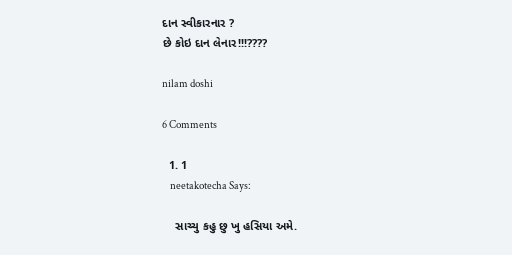દાન સ્વીકારનાર ?
છે કોઇ દાન લેનાર!!!????

nilam doshi

6 Comments

  1. 1
    neetakotecha Says:

    સાચ્ચુ કહુ છુ ખુ હસિયા અમે.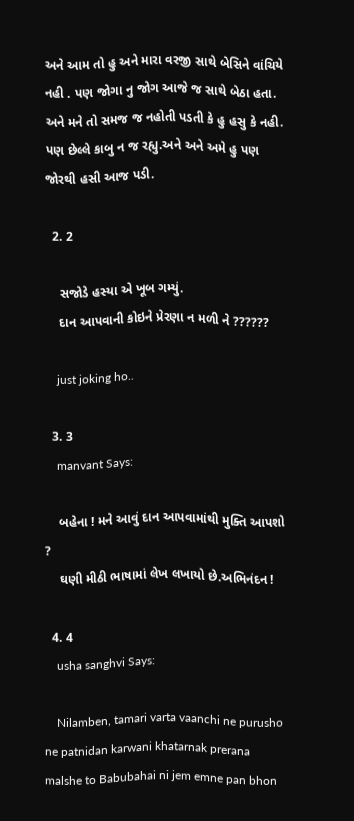અને આમ તો હુ અને મારા વરજી સાથે બેસિને વાંચિયે નહી . પણ જોગા નુ જોગ આજે જ સાથે બેઠા હતા. અને મને તો સમજ જ નહોતી પડતી કે હુ હસુ કે નહી. પણ છેલ્લે કાબુ ન જ રહ્યુ.અને અને અમે હુ પણ જોરથી હસી આજ પડી.

  2. 2

    સજોડે હસ્યા એ ખૂબ ગમ્યું.
    દાન આપવાની કોઇને પ્રેરણા ન મળી ને ??????

    just joking ho..

  3. 3
    manvant Says:

    બહેના ! મને આવું દાન આપવામાંથી મુક્તિ આપશો ?
    ઘણી મીઠી ભાષામાં લેખ લખાયો છે.અભિનંદન !

  4. 4
    usha sanghvi Says:

    Nilamben, tamari varta vaanchi ne purusho ne patnidan karwani khatarnak prerana malshe to Babubahai ni jem emne pan bhon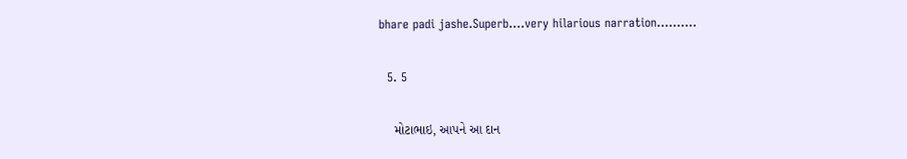bhare padi jashe.Superb….very hilarious narration……….

  5. 5

    મોટાભાઇ, આપને આ દાન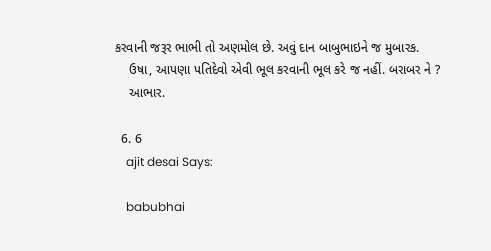કરવાની જરૂર ભાભી તો અણમોલ છે. અવું દાન બાબુભાઇને જ મુબારક.
    ઉષા, આપણા પતિદેવો એવી ભૂલ કરવાની ભૂલ કરે જ નહીં. બરાબર ને ?
    આભાર.

  6. 6
    ajit desai Says:

    babubhai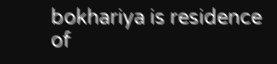bokhariya is residence of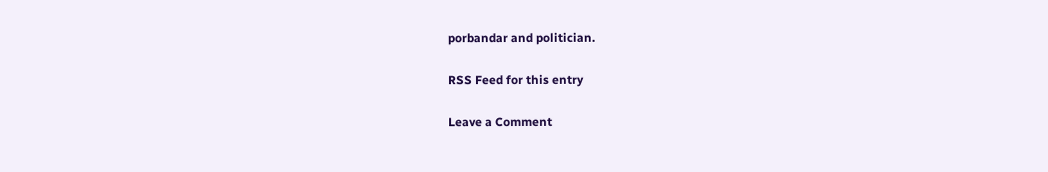porbandar and politician.

RSS Feed for this entry

Leave a Comment